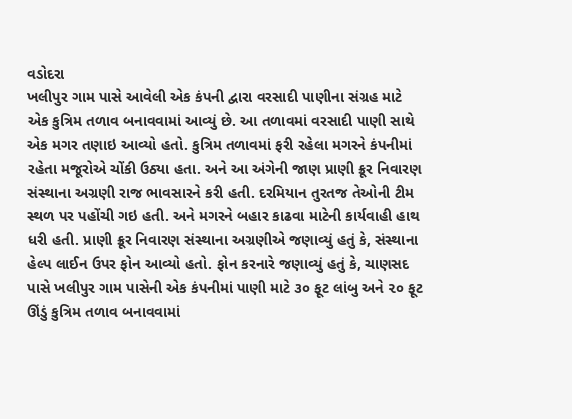વડોદરા
ખલીપુર ગામ પાસે આવેલી એક કંપની દ્વારા વરસાદી પાણીના સંગ્રહ માટે એક કુત્રિમ તળાવ બનાવવામાં આવ્યું છે. આ તળાવમાં વરસાદી પાણી સાથે એક મગર તણાઇ આવ્યો હતો. કુત્રિમ તળાવમાં ફરી રહેલા મગરને કંપનીમાં રહેતા મજૂરોએ ચોંકી ઉઠ્યા હતા. અને આ અંગેની જાણ પ્રાણી ક્રૂર નિવારણ સંસ્થાના અગ્રણી રાજ ભાવસારને કરી હતી. દરમિયાન તુરતજ તેઓની ટીમ સ્થળ પર પહોંચી ગઇ હતી. અને મગરને બહાર કાઢવા માટેની કાર્યવાહી હાથ ધરી હતી. પ્રાણી ક્રૂર નિવારણ સંસ્થાના અગ્રણીએ જણાવ્યું હતું કે, સંસ્થાના હેલ્પ લાઈન ઉપર ફોન આવ્યો હતો. ફોન કરનારે જણાવ્યું હતું કે, ચાણસદ પાસે ખલીપુર ગામ પાસેની એક કંપનીમાં પાણી માટે ૩૦ ફૂટ લાંબુ અને ૨૦ ફૂટ ઊંડું કુત્રિમ તળાવ બનાવવામાં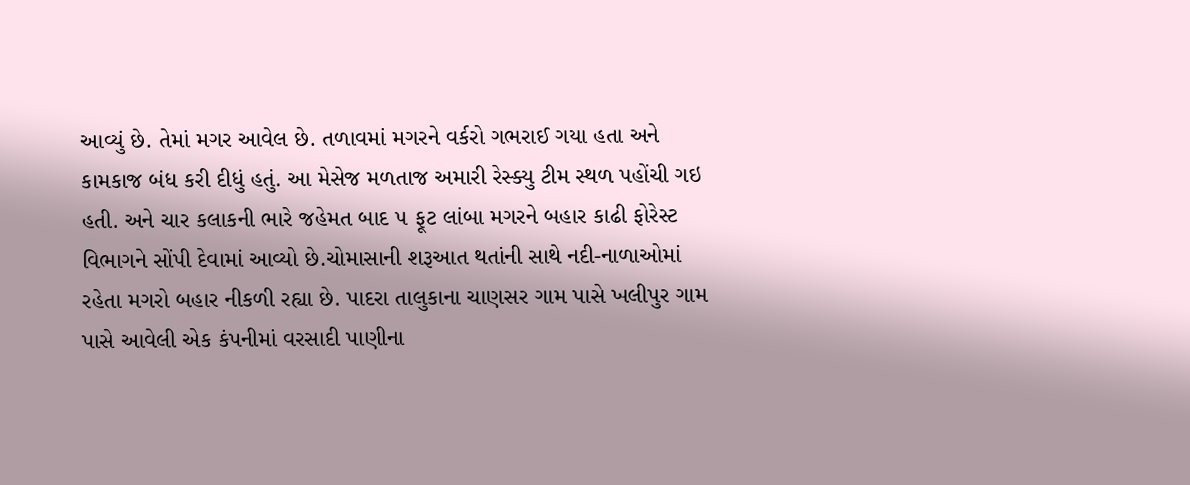આવ્યું છે. તેમાં મગર આવેલ છે. તળાવમાં મગરને વર્કરો ગભરાઈ ગયા હતા અને કામકાજ બંધ કરી દીધું હતું. આ મેસેજ મળતાજ અમારી રેસ્ક્યુ ટીમ સ્થળ પહોંચી ગઇ હતી. અને ચાર કલાકની ભારે જહેમત બાદ ૫ ફૂટ લાંબા મગરને બહાર કાઢી ફોરેસ્ટ વિભાગને સોંપી દેવામાં આવ્યો છે.ચોમાસાની શરૂઆત થતાંની સાથે નદી-નાળાઓમાં રહેતા મગરો બહાર નીકળી રહ્યા છે. પાદરા તાલુકાના ચાણસર ગામ પાસે ખલીપુર ગામ પાસે આવેલી એક કંપનીમાં વરસાદી પાણીના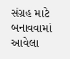સંગ્રહ માટે બનાવવામાં આવેલા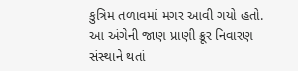કુત્રિમ તળાવમાં મગર આવી ગયો હતો. આ અંગેની જાણ પ્રાણી ક્રૂર નિવારણ સંસ્થાને થતાં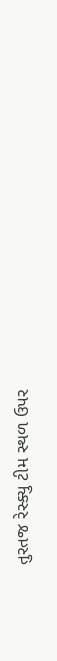તુરતજ રેસ્ક્યુ ટીમ સ્થળ ઉપર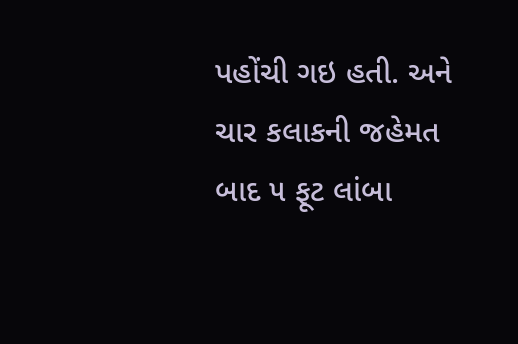પહોંચી ગઇ હતી. અને ચાર કલાકની જહેમત બાદ ૫ ફૂટ લાંબા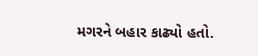મગરને બહાર કાઢ્યો હતો.